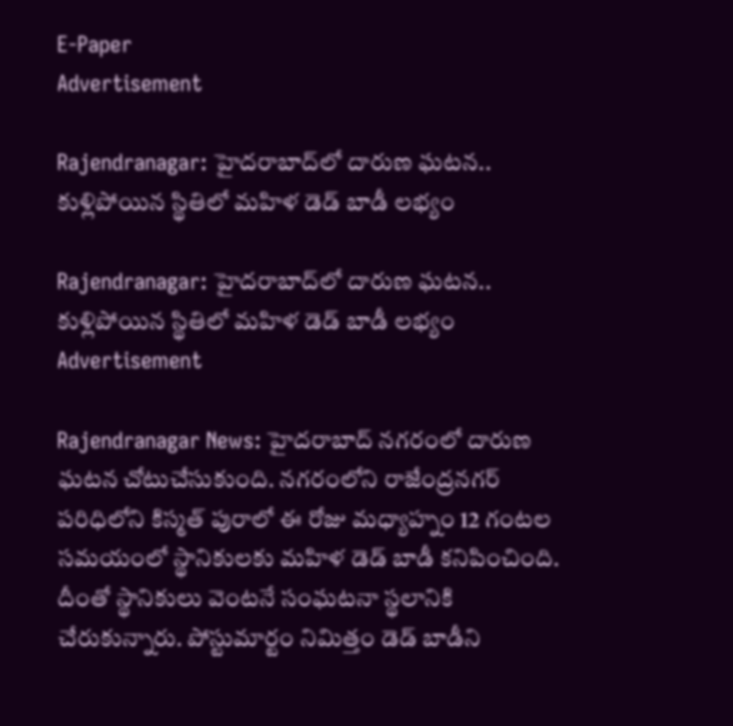E-Paper
Advertisement

Rajendranagar: హైదరాబాద్‌లో దారుణ ఘటన.. కుళ్లిపోయిన స్థితిలో మహిళ డెడ్ బాడీ లభ్యం

Rajendranagar: హైదరాబాద్‌లో దారుణ ఘటన.. కుళ్లిపోయిన స్థితిలో మహిళ డెడ్ బాడీ లభ్యం
Advertisement

Rajendranagar News: హైదరాబాద్ నగరంలో దారుణ ఘటన చోటుచేసుకుంది. నగరంలోని రాజేంద్రనగర్ పరిధిలోని కిస్మత్ పురాలో ఈ రోజు మధ్యాహ్నం 12 గంటల సమయంలో స్థానికులకు మహిళ డెడ్ బాడీ కనిపించింది. దీంతో స్థానికులు వెంటనే సంఘటనా స్థలానికి చేరుకున్నారు. పోస్టుమార్టం నిమిత్తం డెడ్ బాడీని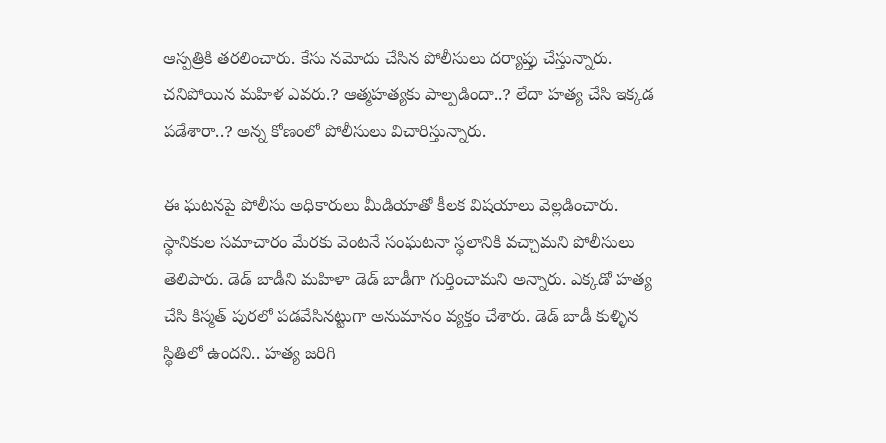ఆస్పత్రికి తరలించారు. కేసు నమోదు చేసిన పోలీసులు దర్యాప్తు చేస్తున్నారు. చనిపోయిన మహిళ ఎవరు.? ఆత్మహత్యకు పాల్పడిందా..? లేదా హత్య చేసి ఇక్కడ పడేశారా..? అన్న కోణంలో పోలీసులు విచారిస్తున్నారు.

ఈ ఘటనపై పోలీసు అధికారులు మీడియాతో కీలక విషయాలు వెల్లడించారు. స్థానికుల సమాచారం మేరకు వెంటనే సంఘటనా స్థలానికి వచ్చామని పోలీసులు తెలిపారు. డెడ్ బాడీని మహిళా డెడ్ బాడీగా గుర్తించామని అన్నారు. ఎక్కడో హత్య చేసి కిస్మత్ పురలో పడవేసినట్టుగా అనుమానం వ్యక్తం చేశారు. డెడ్ బాడీ కుళ్ళిన స్థితిలో ఉందని.. హత్య జరిగి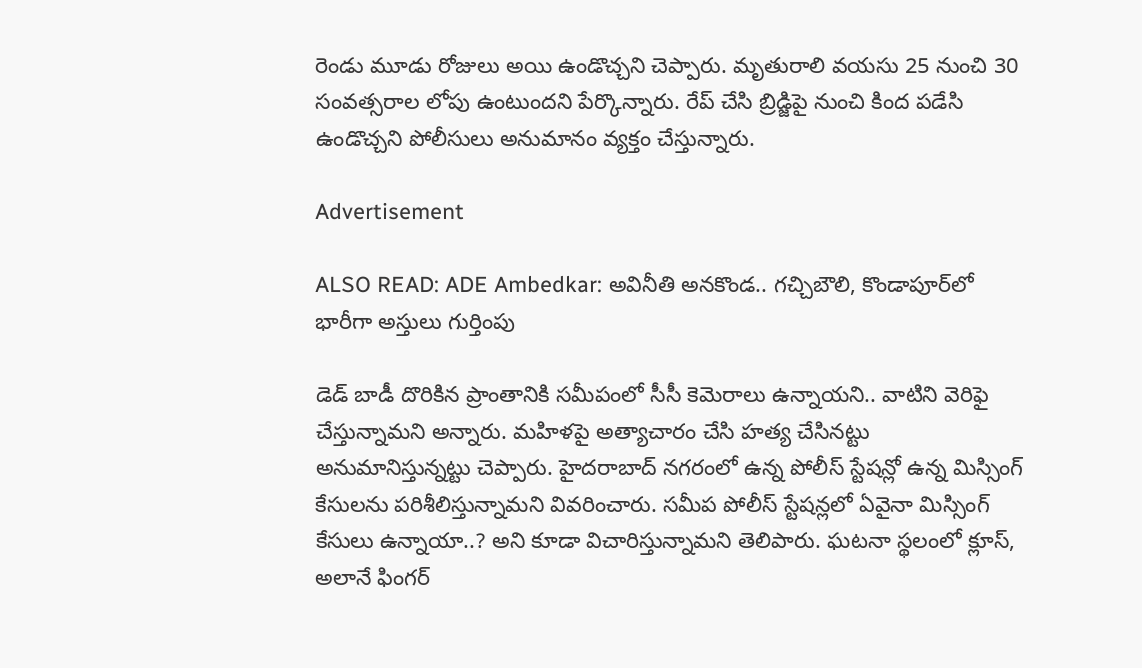రెండు మూడు రోజులు అయి ఉండొచ్చని చెప్పారు. మృతురాలి వయసు 25 నుంచి 30 సంవత్సరాల లోపు ఉంటుందని పేర్కొన్నారు. రేప్ చేసి బ్రిడ్జిపై నుంచి కింద పడేసి ఉండొచ్చని పోలీసులు అనుమానం వ్యక్తం చేస్తున్నారు.

Advertisement

ALSO READ: ADE Ambedkar: అవినీతి అనకొండ.. గచ్చిబౌలి, కొండాపూర్‌లో భారీగా అస్తులు గుర్తింపు

డెడ్ బాడీ దొరికిన ప్రాంతానికి సమీపంలో సీసీ కెమెరాలు ఉన్నాయని.. వాటిని వెరిఫై చేస్తున్నామని అన్నారు. మహిళపై అత్యాచారం చేసి హత్య చేసినట్టు అనుమానిస్తున్నట్టు చెప్పారు. హైదరాబాద్ నగరంలో ఉన్న పోలీస్ స్టేషన్లో ఉన్న మిస్సింగ్ కేసులను పరిశీలిస్తున్నామని వివరించారు. సమీప పోలీస్ స్టేషన్లలో ఏవైనా మిస్సింగ్ కేసులు ఉన్నాయా..? అని కూడా విచారిస్తున్నామని తెలిపారు. ఘటనా స్థలంలో క్లూస్, అలానే ఫింగర్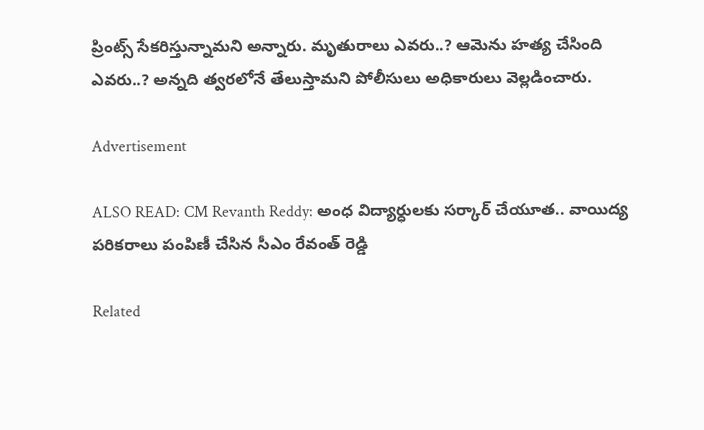ప్రింట్స్ సేకరిస్తున్నామని అన్నారు. మృతురాలు ఎవరు..? ఆమెను హత్య చేసింది ఎవరు..? అన్నది త్వరలోనే తేలుస్తామని పోలీసులు అధికారులు వెల్లడించారు.

Advertisement

ALSO READ: CM Revanth Reddy: అంధ విద్యార్ధులకు సర్కార్ చేయూత.. వాయిద్య పరికరాలు పంపిణీ చేసిన సీఎం రేవంత్ రెడ్డి

Related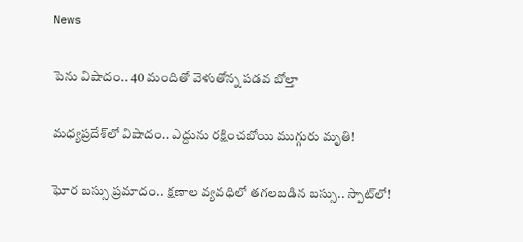News

పెను విషాదం.. 40 మందితో వెళుతోన్న ప‌డ‌వ బోల్తా

మధ్యప్రదేశ్‌లో విషాదం.. ఎద్దును రక్షించబోయి ముగ్గురు మృతి!

ఘోర బస్సు ప్రమాదం.. క్షణాల వ్యవధిలో తగలబడిన బస్సు.. స్పాట్‌లో!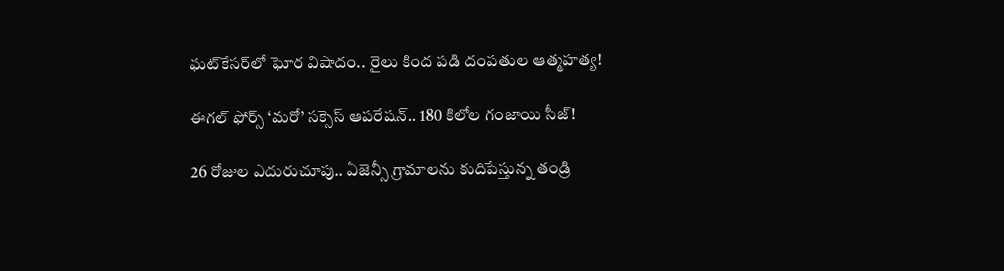ఘట్‌కేసర్‌లో ఘోర విషాదం.. రైలు కింద పడి దంపతుల ఆత్మహత్య!

ఈగల్ ఫోర్స్ ‘మరో’ సక్సెస్ ఆపరేషన్.. 180 కిలోల గంజాయి సీజ్!

26 రోజుల ఎదురుచూపు.. ఏజెన్సీ గ్రామాలను కుదిపేస్తున్న తండ్రి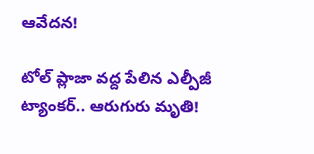ఆవేదన!

టోల్ ప్లాజా వద్ద పేలిన ఎల్పీజీ ట్యాంకర్.. ఆరుగురు మృతి!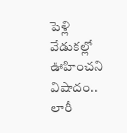పెళ్లి వేడుకల్లో ఊహించని విషాదం.. లారీ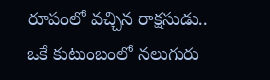రూపంలో వచ్చిన రాక్షసుడు.. ఒకే కుటుంబంలో నలుగురు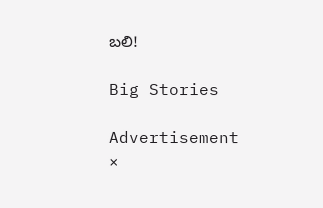బలి!

Big Stories

Advertisement
×